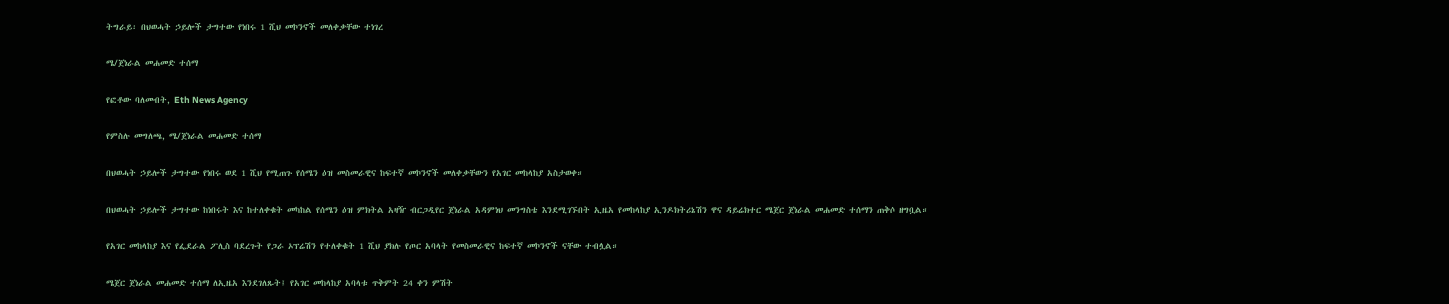ትግራይ፡ በህወሓት ኃይሎች ታግተው የነበሩ 1 ሺህ መኮንኖች መለቀቃቸው ተነገረ

ሜ/ጀነራል መሐመድ ተሰማ

የፎቶው ባለመብት, Eth News Agency

የምስሉ መግለጫ, ሜ/ጀነራል መሐመድ ተሰማ

በህወሓት ኃይሎች ታግተው የነበሩ ወደ 1 ሺህ የሚጠጉ የሰሜን ዕዝ መስመራዊና ከፍተኛ መኮንኖች መለቀቃቸውን የአገር መከላከያ አስታወቀ።

በህወሓት ኃይሎች ታግተው ከነበሩት እና ከተለቀቁት መካከል የሰሜን ዕዝ ምክትል አዛዥ ብርጋዲየር ጀነራል አዳምነህ መንግስቴ እንደሚገኙበት ኢዜአ የመከላከያ ኢንዶክትሪኔሽን ዋና ዳይሬክተር ሜጀር ጀነራል መሐመድ ተሰማን ጠቅሶ ዘግቧል።

የአገር መከላከያ እና የፌደራል ፖሊስ ባደረጉት የጋራ ኦፕሬሽን የተለቀቁት 1 ሺህ ያክሉ የጦር አባላት የመስመራዊና ከፍተኛ መኮንኖች ናቸው ተብሏል።

ሜጀር ጀነራል መሐመድ ተሰማ ለኢዜአ እንደገለጹት፤ የአገር መከላከያ አባላቱ ጥቅምት 24 ቀን ምሽት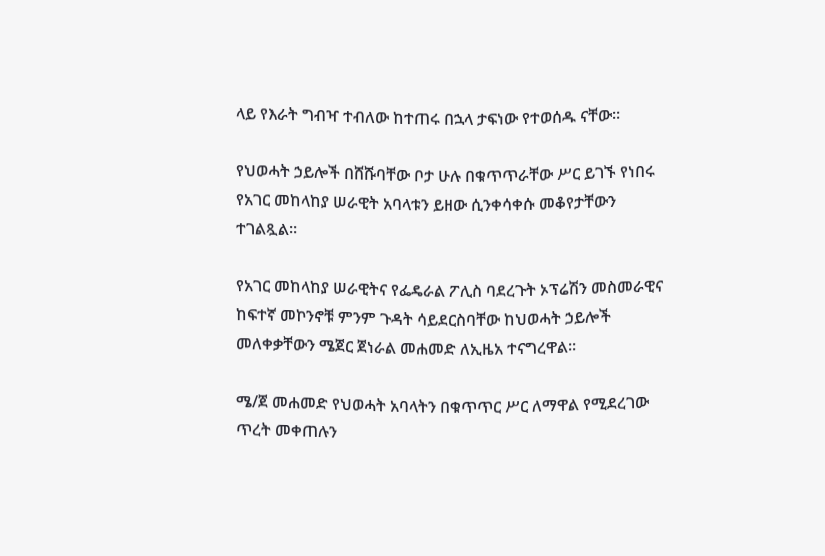ላይ የእራት ግብዣ ተብለው ከተጠሩ በኋላ ታፍነው የተወሰዱ ናቸው።

የህወሓት ኃይሎች በሸሹባቸው ቦታ ሁሉ በቁጥጥራቸው ሥር ይገኙ የነበሩ የአገር መከላከያ ሠራዊት አባላቱን ይዘው ሲንቀሳቀሱ መቆየታቸውን ተገልጿል።

የአገር መከላከያ ሠራዊትና የፌዴራል ፖሊስ ባደረጉት ኦፕሬሽን መስመራዊና ከፍተኛ መኮንኖቹ ምንም ጉዳት ሳይደርስባቸው ከህወሓት ኃይሎች መለቀቃቸውን ሜጀር ጀነራል መሐመድ ለኢዜአ ተናግረዋል።

ሜ/ጀ መሐመድ የህወሓት አባላትን በቁጥጥር ሥር ለማዋል የሚደረገው ጥረት መቀጠሉን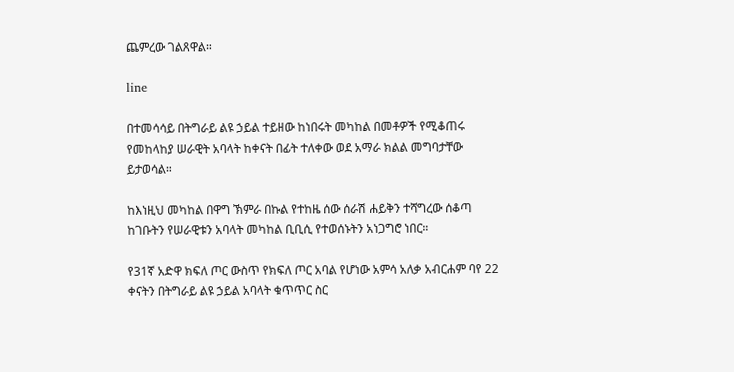ጨምረው ገልጸዋል።

line

በተመሳሳይ በትግራይ ልዩ ኃይል ተይዘው ከነበሩት መካከል በመቶዎች የሚቆጠሩ የመከላከያ ሠራዊት አባላት ከቀናት በፊት ተለቀው ወደ አማራ ክልል መግባታቸው ይታወሳል።

ከእነዚህ መካከል በዋግ ኽምራ በኩል የተከዜ ሰው ሰራሽ ሐይቅን ተሻግረው ሰቆጣ ከገቡትን የሠራዊቱን አባላት መካከል ቢቢሲ የተወሰኑትን አነጋግሮ ነበር።

የ31ኛ አድዋ ክፍለ ጦር ውስጥ የክፍለ ጦር አባል የሆነው አምሳ አለቃ አብርሐም ባየ 22 ቀናትን በትግራይ ልዩ ኃይል አባላት ቁጥጥር ስር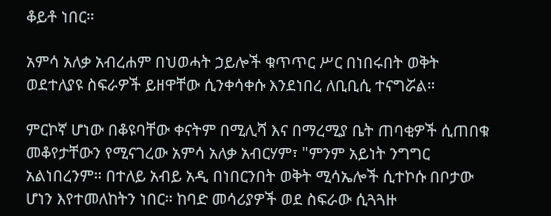ቆይቶ ነበር።

አምሳ አለቃ አብረሐም በህወሓት ኃይሎች ቁጥጥር ሥር በነበሩበት ወቅት ወደተለያዩ ስፍራዎች ይዘዋቸው ሲንቀሳቀሱ እንደነበረ ለቢቢሲ ተናግሯል።

ምርኮኛ ሆነው በቆዩባቸው ቀናትም በሚሊሻ እና በማረሚያ ቤት ጠባቂዎች ሲጠበቁ መቆየታቸውን የሚናገረው አምሳ አለቃ አብርሃም፣ "ምንም አይነት ንግግር አልነበረንም። በተለይ አብይ አዲ በነበርንበት ወቅት ሚሳኤሎች ሲተኮሱ በቦታው ሆነን እየተመለከትን ነበር። ከባድ መሳሪያዎች ወደ ስፍራው ሲጓጓዙ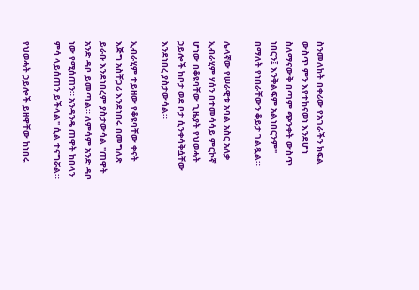ስንመለከት በቀሪው የአገራችን ክፍል ውስጥ ምን እየተከናወነ እንደሆነ ስለማናውቅ በጣም ጭንቀት ውስጥ ነበርን፤ እንቅልፍም አልነበርንም" በማለት የነበራቸውን ቆይታ ገልጿል።

ሌላኛው የሠራዊቱ አባል አስር አለቃ ኢብራሂም ሃሰን በተመሳሳይ ምርኮኛ ሆነው በቆዩባቸው ጊዜያት የህወሓት ኃይሎች ከቦታ ወደ ቦታ ሲንቀሳቅሷቸው እንደነበረ ያስታውሳል።

ኢብራሂም ተይዘው የቆዩባቸው ቀናት እጅግ አስቸጋሪ እንደነበሩ በመግለጽ ይራቡ እንደነበረም ያስታውሳል "ጠዋት አንድ ዳቦ ይመጣል። ለምሳም አንድ ዳቦ ነው የሚሰጠን። አንዳንዴ ጠዋት ከበላን ምሳ ላይሰጠን ይችላል" ሲል ተናግሯል።

የህወሓት ኃይሎች ይዘዋቸው ከነበሩ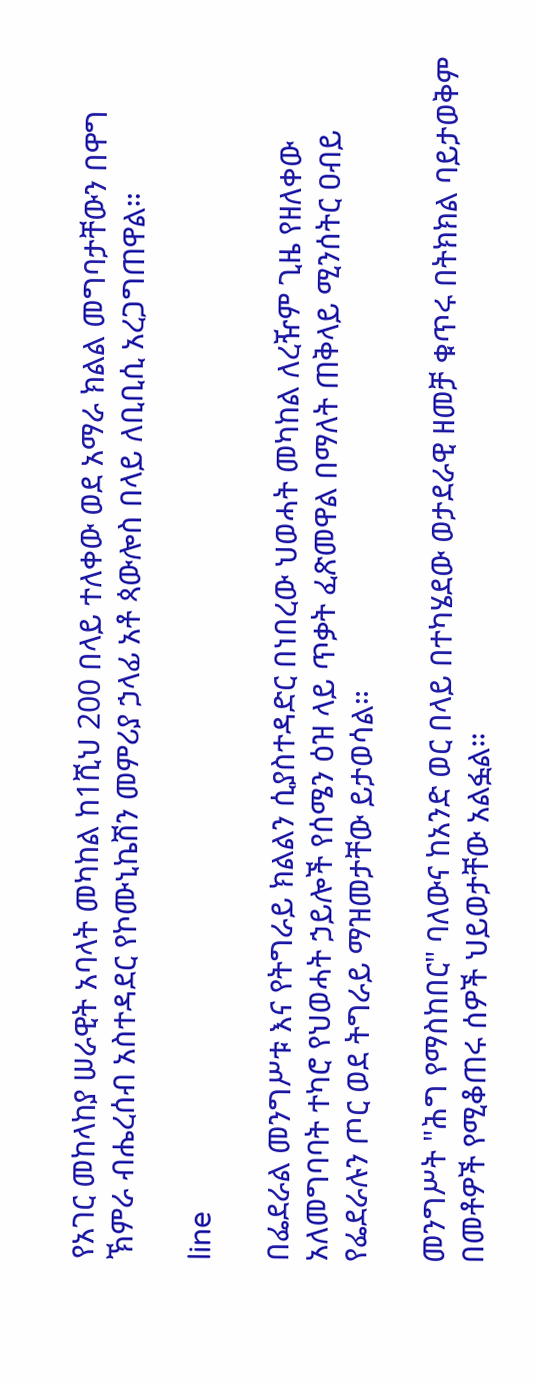የአገር መከላከያ ሠራዊት አባላት መካከል ከ1ሺህ 200 በላይ ተለቀው ወደ አማራ ክልል መግባታቸውን በዋግ ኽምራ ብሔረሰብ አስተዳደር የኮሙኒኬሽን መምሪያ ኃላፊ አቶ ጳውሎስ በላይ ለቢቢሲ አረጋግጠዋል።

line

በፌደራል መንግሥቱ እና የትግራይ ክልልን ሲያስተዳድር በነበረው ህወሓት መካከል ለረዥም ጊዜ የዘለቀው አለመግባባት ተካሮ የህወሓት ኃይሎች የሰሜን ዕዝ ላይ ጥቃት ፈጽመዋል በማለት ጠቅላይ ሚንሰትር ዐብይ የፌደራሉን ጦር ወደ ትግራይ ማዝመታቸው ይታወሳል።

መንግሥት "ሕግ የማስከበር" ባለውና ከአንድ ወር በላይ በተካሄደው ወታደራዊ ዘመቻ ቁጥሩ በትክክል ባይታወቅም በመቶዎች የሚቆጠሩ ሰዎች ህይወታቸው አልፏል።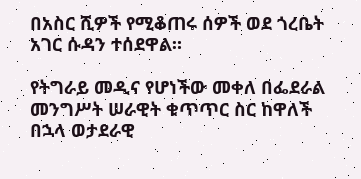በአስር ሺዎች የሚቆጠሩ ሰዎች ወደ ጎረቤት አገር ሱዳን ተሰደዋል።

የትግራይ መዲና የሆነችው መቀለ በፌደራል መንግሥት ሠራዊት ቁጥጥር ስር ከዋለች በኋላ ወታደራዊ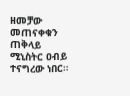ዘመቻው መጠናቀቁን ጠቅላይ ሚኒስትር ዐብይ ተናግረው ነበር።